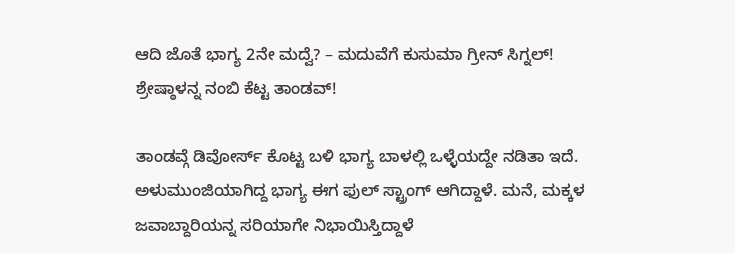ಆದಿ ಜೊತೆ ಭಾಗ್ಯ 2ನೇ ಮದ್ವೆ? – ಮದುವೆಗೆ ಕುಸುಮಾ ಗ್ರೀನ್ ಸಿಗ್ನಲ್!
ಶ್ರೇಷ್ಠಾಳನ್ನ ನಂಬಿ ಕೆಟ್ಟ ತಾಂಡವ್!

ತಾಂಡವ್ಗೆ ಡಿವೋರ್ಸ್ ಕೊಟ್ಟ ಬಳಿ ಭಾಗ್ಯ ಬಾಳಲ್ಲಿ ಒಳ್ಳೆಯದ್ದೇ ನಡಿತಾ ಇದೆ. ಅಳುಮುಂಜಿಯಾಗಿದ್ದ ಭಾಗ್ಯ ಈಗ ಫುಲ್ ಸ್ಟ್ರಾಂಗ್ ಆಗಿದ್ದಾಳೆ. ಮನೆ, ಮಕ್ಕಳ ಜವಾಬ್ದಾರಿಯನ್ನ ಸರಿಯಾಗೇ ನಿಭಾಯಿಸ್ತಿದ್ದಾಳೆ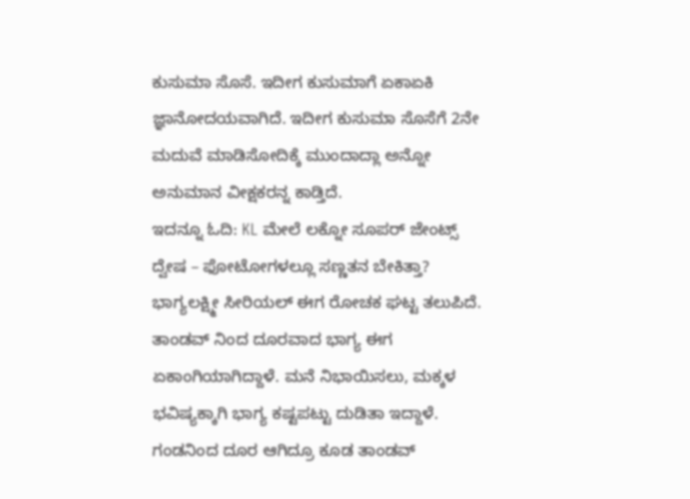ಕುಸುಮಾ ಸೊಸೆ. ಇದೀಗ ಕುಸುಮಾಗೆ ಏಕಾಏಕಿ ಜ್ಞಾನೋದಯವಾಗಿದೆ. ಇದೀಗ ಕುಸುಮಾ ಸೊಸೆಗೆ 2ನೇ ಮದುವೆ ಮಾಡಿಸೋದಿಕ್ಕೆ ಮುಂದಾದ್ಲಾ ಅನ್ನೋ ಅನುಮಾನ ವೀಕ್ಷಕರನ್ನ ಕಾಡ್ತಿದೆ.
ಇದನ್ನೂ ಓದಿ: KL ಮೇಲೆ ಲಕ್ನೋ ಸೂಪರ್ ಜೇಂಟ್ಸ್ ದ್ವೇಷ – ಫೋಟೋಗಳಲ್ಲೂ ಸಣ್ಣತನ ಬೇಕಿತ್ತಾ?
ಭಾಗ್ಯಲಕ್ಷ್ಮೀ ಸೀರಿಯಲ್ ಈಗ ರೋಚಕ ಘಟ್ಟ ತಲುಪಿದೆ. ತಾಂಡವ್ ನಿಂದ ದೂರವಾದ ಭಾಗ್ಯ ಈಗ ಏಕಾಂಗಿಯಾಗಿದ್ದಾಳೆ. ಮನೆ ನಿಭಾಯಿಸಲು, ಮಕ್ಕಳ ಭವಿಷ್ಯಕ್ಕಾಗಿ ಭಾಗ್ಯ ಕಷ್ಟಪಟ್ಟು ದುಡಿತಾ ಇದ್ದಾಳೆ. ಗಂಡನಿಂದ ದೂರ ಆಗಿದ್ರೂ ಕೂಡ ತಾಂಡವ್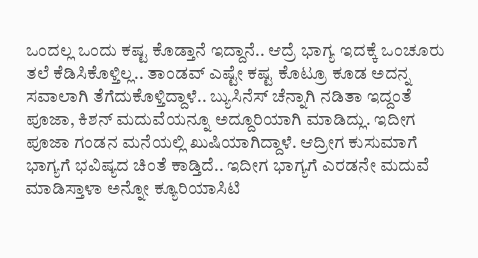ಒಂದಲ್ಲ ಒಂದು ಕಷ್ಟ ಕೊಡ್ತಾನೆ ಇದ್ದಾನೆ.. ಆದ್ರೆ ಭಾಗ್ಯ ಇದಕ್ಕೆ ಒಂಚೂರು ತಲೆ ಕೆಡಿಸಿಕೊಳ್ತಿಲ್ಲ.. ತಾಂಡವ್ ಎಷ್ಟೇ ಕಷ್ಟ ಕೊಟ್ರೂ ಕೂಡ ಅದನ್ನ ಸವಾಲಾಗಿ ತೆಗೆದುಕೊಳ್ತಿದ್ದಾಳೆ.. ಬ್ಯುಸಿನೆಸ್ ಚೆನ್ನಾಗಿ ನಡಿತಾ ಇದ್ದಂತೆ ಪೂಜಾ, ಕಿಶನ್ ಮದುವೆಯನ್ನೂ ಅದ್ದೂರಿಯಾಗಿ ಮಾಡಿದ್ಲು. ಇದೀಗ ಪೂಜಾ ಗಂಡನ ಮನೆಯಲ್ಲಿ ಖುಷಿಯಾಗಿದ್ದಾಳೆ. ಆದ್ರೀಗ ಕುಸುಮಾಗೆ ಭಾಗ್ಯಗೆ ಭವಿಷ್ಯದ ಚಿಂತೆ ಕಾಡ್ತಿದೆ.. ಇದೀಗ ಭಾಗ್ಯಗೆ ಎರಡನೇ ಮದುವೆ ಮಾಡಿಸ್ತಾಳಾ ಅನ್ನೋ ಕ್ಯೂರಿಯಾಸಿಟಿ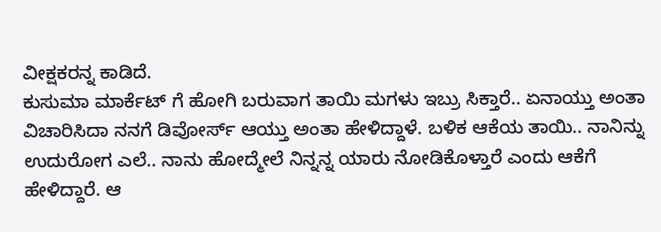ವೀಕ್ಷಕರನ್ನ ಕಾಡಿದೆ.
ಕುಸುಮಾ ಮಾರ್ಕೆಟ್ ಗೆ ಹೋಗಿ ಬರುವಾಗ ತಾಯಿ ಮಗಳು ಇಬ್ರು ಸಿಕ್ತಾರೆ.. ಏನಾಯ್ತು ಅಂತಾ ವಿಚಾರಿಸಿದಾ ನನಗೆ ಡಿವೋರ್ಸ್ ಆಯ್ತು ಅಂತಾ ಹೇಳಿದ್ದಾಳೆ. ಬಳಿಕ ಆಕೆಯ ತಾಯಿ.. ನಾನಿನ್ನು ಉದುರೋಗ ಎಲೆ.. ನಾನು ಹೋದ್ಮೇಲೆ ನಿನ್ನನ್ನ ಯಾರು ನೋಡಿಕೊಳ್ತಾರೆ ಎಂದು ಆಕೆಗೆ ಹೇಳಿದ್ದಾರೆ. ಆ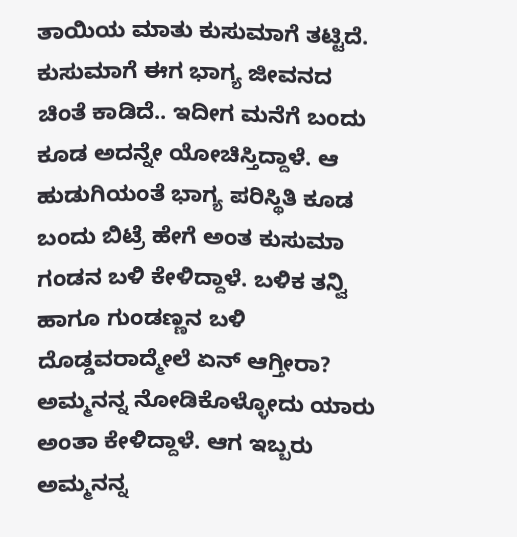ತಾಯಿಯ ಮಾತು ಕುಸುಮಾಗೆ ತಟ್ಟಿದೆ. ಕುಸುಮಾಗೆ ಈಗ ಭಾಗ್ಯ ಜೀವನದ ಚಿಂತೆ ಕಾಡಿದೆ.. ಇದೀಗ ಮನೆಗೆ ಬಂದು ಕೂಡ ಅದನ್ನೇ ಯೋಚಿಸ್ತಿದ್ದಾಳೆ. ಆ ಹುಡುಗಿಯಂತೆ ಭಾಗ್ಯ ಪರಿಸ್ಥಿತಿ ಕೂಡ ಬಂದು ಬಿಟ್ರೆ ಹೇಗೆ ಅಂತ ಕುಸುಮಾ ಗಂಡನ ಬಳಿ ಕೇಳಿದ್ದಾಳೆ. ಬಳಿಕ ತನ್ವಿ ಹಾಗೂ ಗುಂಡಣ್ಣನ ಬಳಿ ದೊಡ್ಡವರಾದ್ಮೇಲೆ ಏನ್ ಆಗ್ತೀರಾ? ಅಮ್ಮನನ್ನ ನೋಡಿಕೊಳ್ಳೋದು ಯಾರು ಅಂತಾ ಕೇಳಿದ್ದಾಳೆ. ಆಗ ಇಬ್ಬರು ಅಮ್ಮನನ್ನ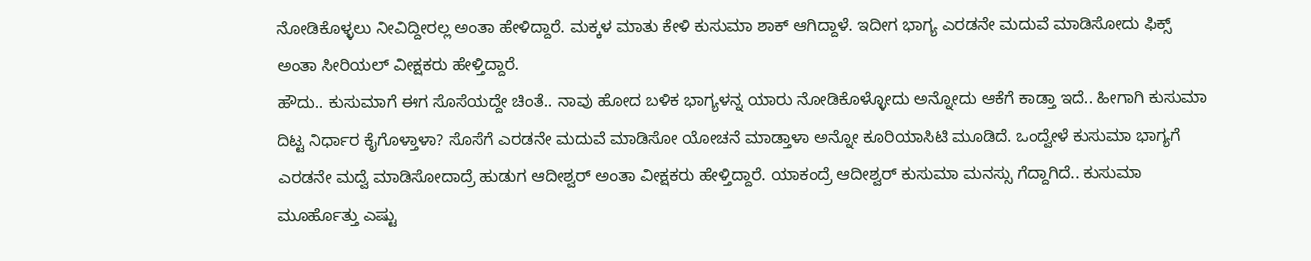ನೋಡಿಕೊಳ್ಳಲು ನೀವಿದ್ದೀರಲ್ಲ ಅಂತಾ ಹೇಳಿದ್ದಾರೆ. ಮಕ್ಕಳ ಮಾತು ಕೇಳಿ ಕುಸುಮಾ ಶಾಕ್ ಆಗಿದ್ದಾಳೆ. ಇದೀಗ ಭಾಗ್ಯ ಎರಡನೇ ಮದುವೆ ಮಾಡಿಸೋದು ಫಿಕ್ಸ್ ಅಂತಾ ಸೀರಿಯಲ್ ವೀಕ್ಷಕರು ಹೇಳ್ತಿದ್ದಾರೆ.
ಹೌದು.. ಕುಸುಮಾಗೆ ಈಗ ಸೊಸೆಯದ್ದೇ ಚಿಂತೆ.. ನಾವು ಹೋದ ಬಳಿಕ ಭಾಗ್ಯಳನ್ನ ಯಾರು ನೋಡಿಕೊಳ್ಳೋದು ಅನ್ನೋದು ಆಕೆಗೆ ಕಾಡ್ತಾ ಇದೆ.. ಹೀಗಾಗಿ ಕುಸುಮಾ ದಿಟ್ಟ ನಿರ್ಧಾರ ಕೈಗೊಳ್ತಾಳಾ? ಸೊಸೆಗೆ ಎರಡನೇ ಮದುವೆ ಮಾಡಿಸೋ ಯೋಚನೆ ಮಾಡ್ತಾಳಾ ಅನ್ನೋ ಕೂರಿಯಾಸಿಟಿ ಮೂಡಿದೆ. ಒಂದ್ವೇಳೆ ಕುಸುಮಾ ಭಾಗ್ಯಗೆ ಎರಡನೇ ಮದ್ವೆ ಮಾಡಿಸೋದಾದ್ರೆ ಹುಡುಗ ಆದೀಶ್ವರ್ ಅಂತಾ ವೀಕ್ಷಕರು ಹೇಳ್ತಿದ್ದಾರೆ. ಯಾಕಂದ್ರೆ ಆದೀಶ್ವರ್ ಕುಸುಮಾ ಮನಸ್ಸು ಗೆದ್ದಾಗಿದೆ.. ಕುಸುಮಾ ಮೂರ್ಹೊತ್ತು ಎಷ್ಟು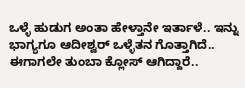ಒಳ್ಳೆ ಹುಡುಗ ಅಂತಾ ಹೇಳ್ತಾನೇ ಇರ್ತಾಳೆ.. ಇನ್ನು ಭಾಗ್ಯಗೂ ಆದೀಶ್ವರ್ ಒಳ್ಳೆತನ ಗೊತ್ತಾಗಿದೆ.. ಈಗಾಗಲೇ ತುಂಬಾ ಕ್ಲೋಸ್ ಆಗಿದ್ದಾರೆ..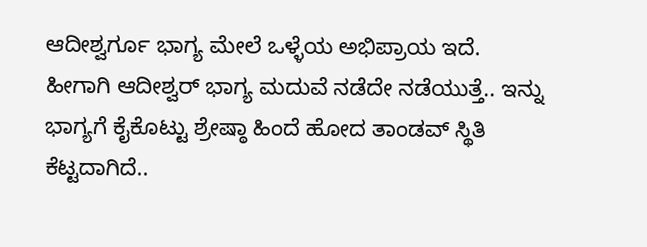ಆದೀಶ್ವರ್ಗೂ ಭಾಗ್ಯ ಮೇಲೆ ಒಳ್ಳೆಯ ಅಭಿಪ್ರಾಯ ಇದೆ. ಹೀಗಾಗಿ ಆದೀಶ್ವರ್ ಭಾಗ್ಯ ಮದುವೆ ನಡೆದೇ ನಡೆಯುತ್ತೆ.. ಇನ್ನು ಭಾಗ್ಯಗೆ ಕೈಕೊಟ್ಟು ಶ್ರೇಷ್ಠಾ ಹಿಂದೆ ಹೋದ ತಾಂಡವ್ ಸ್ಥಿತಿ ಕೆಟ್ಟದಾಗಿದೆ..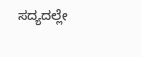ಸದ್ಯದಲ್ಲೇ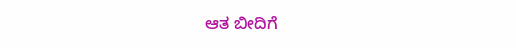ಆತ ಬೀದಿಗೆ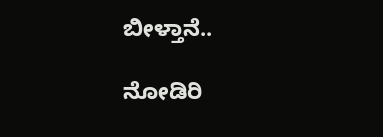ಬೀಳ್ತಾನೆ..

ನೋಡಿರಿ